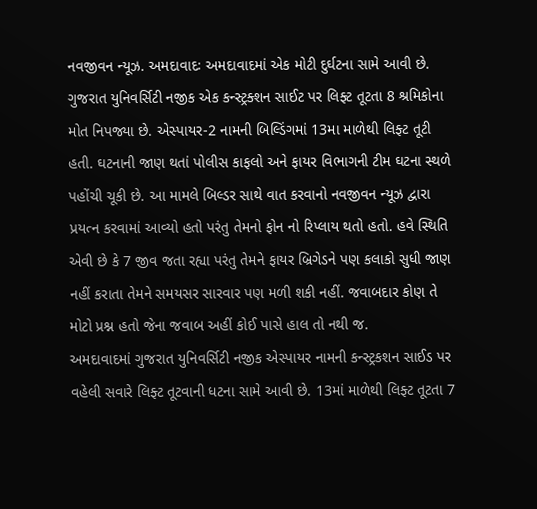નવજીવન ન્યૂઝ. અમદાવાદઃ અમદાવાદમાં એક મોટી દુર્ઘટના સામે આવી છે. ગુજરાત યુનિવર્સિટી નજીક એક કન્સ્ટ્રક્શન સાઈટ પર લિફ્ટ તૂટતા 8 શ્રમિકોના મોત નિપજ્યા છે. એસ્પાયર-2 નામની બિલ્ડિંગમાં 13મા માળેથી લિફ્ટ તૂટી હતી. ઘટનાની જાણ થતાં પોલીસ કાફલો અને ફાયર વિભાગની ટીમ ઘટના સ્થળે પહોંચી ચૂકી છે. આ મામલે બિલ્ડર સાથે વાત કરવાનો નવજીવન ન્યૂઝ દ્વારા પ્રયત્ન કરવામાં આવ્યો હતો પરંતુ તેમનો ફોન નો રિપ્લાય થતો હતો. હવે સ્થિતિ એવી છે કે 7 જીવ જતા રહ્યા પરંતુ તેમને ફાયર બ્રિગેડને પણ કલાકો સુધી જાણ નહીં કરાતા તેમને સમયસર સારવાર પણ મળી શકી નહીં. જવાબદાર કોણ તે મોટો પ્રશ્ન હતો જેના જવાબ અહીં કોઈ પાસે હાલ તો નથી જ.
અમદાવાદમાં ગુજરાત યુનિવર્સિટી નજીક એસ્પાયર નામની કન્સ્ટ્રકશન સાઈડ પર વહેલી સવારે લિફ્ટ તૂટવાની ધટના સામે આવી છે. 13માં માળેથી લિફ્ટ તૂટતા 7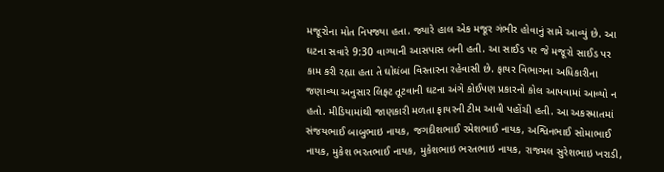મજૂરોના મોત નિપજ્યા હતા. જ્યારે હાલ એક મજૂર ગંભીર હોવાનું સામે આવ્યું છે. આ ઘટના સવારે 9:30 વાગ્યાની આસપાસ બની હતી. આ સાઈડ પર જે મજૂરો સાઈડ પર કામ કરી રહ્યા હતા તે ઘોઘંબા વિસ્તારના રહેવાસી છે. ફાયર વિભાગના અધિકારીના જણાવ્યા અનુસાર લિફ્ટ તૂટવાની ઘટના અંગે કોઈપણ પ્રકારનો કોલ આપવામાં આવ્યો ન હતો. મીડિયામાંથી જાણકારી મળતા ફાયરની ટીમ આવી પહોંચી હતી. આ અકસ્માતમાં સંજયભાઈ બાબુભાઇ નાયક, જગદીશભાઈ રમેશભાઈ નાયક, અશ્વિનભાઈ સોમાભાઈ નાયક, મુકેશ ભરતભાઈ નાયક, મુકેશભાઇ ભરતભાઇ નાયક, રાજમલ સુરેશભાઇ ખરાડી,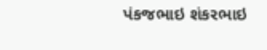પંકજભાઇ શંકરભાઇ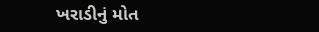ખરાડીનું મોત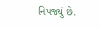નિપજ્યું છે.